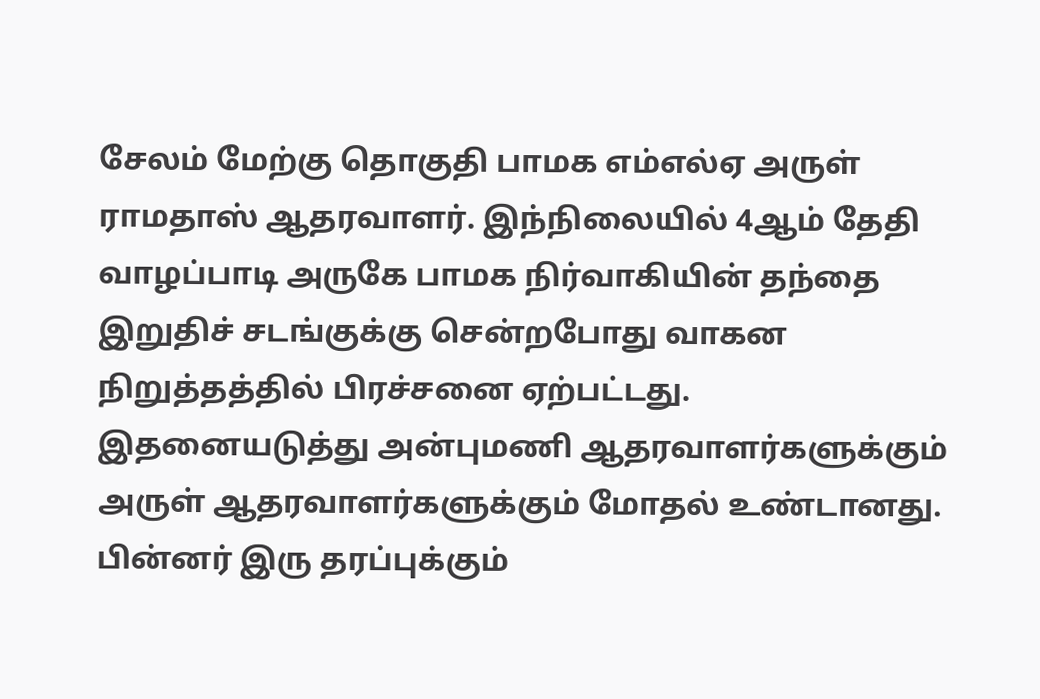சேலம் மேற்கு தொகுதி பாமக எம்எல்ஏ அருள் ராமதாஸ் ஆதரவாளர். இந்நிலையில் 4ஆம் தேதி வாழப்பாடி அருகே பாமக நிர்வாகியின் தந்தை இறுதிச் சடங்குக்கு சென்றபோது வாகன நிறுத்தத்தில் பிரச்சனை ஏற்பட்டது. இதனையடுத்து அன்புமணி ஆதரவாளர்களுக்கும் அருள் ஆதரவாளர்களுக்கும் மோதல் உண்டானது. பின்னர் இரு தரப்புக்கும்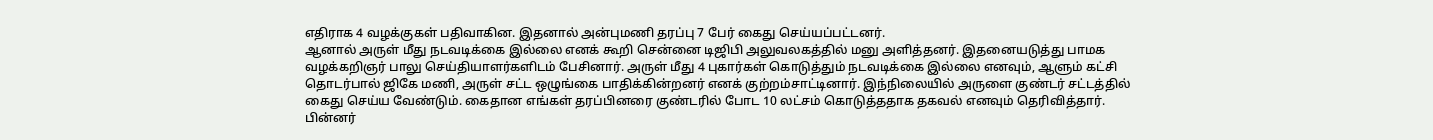எதிராக 4 வழக்குகள் பதிவாகின. இதனால் அன்புமணி தரப்பு 7 பேர் கைது செய்யப்பட்டனர்.
ஆனால் அருள் மீது நடவடிக்கை இல்லை எனக் கூறி சென்னை டிஜிபி அலுவலகத்தில் மனு அளித்தனர். இதனையடுத்து பாமக வழக்கறிஞர் பாலு செய்தியாளர்களிடம் பேசினார். அருள் மீது 4 புகார்கள் கொடுத்தும் நடவடிக்கை இல்லை எனவும், ஆளும் கட்சி தொடர்பால் ஜிகே மணி, அருள் சட்ட ஒழுங்கை பாதிக்கின்றனர் எனக் குற்றம்சாட்டினார். இந்நிலையில் அருளை குண்டர் சட்டத்தில் கைது செய்ய வேண்டும். கைதான எங்கள் தரப்பினரை குண்டரில் போட 10 லட்சம் கொடுத்ததாக தகவல் எனவும் தெரிவித்தார்.
பின்னர்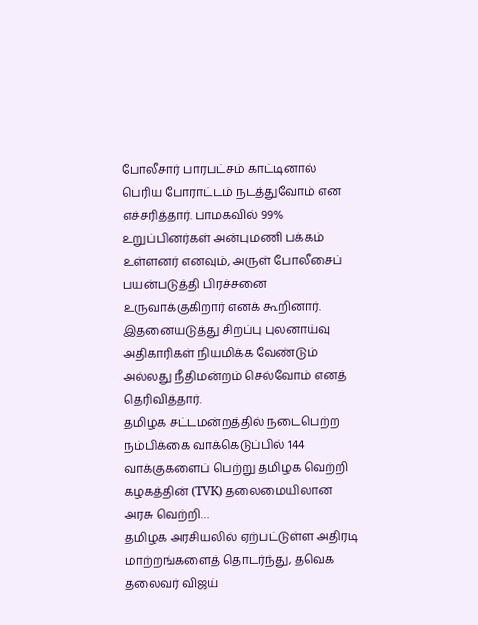போலீசார் பாரபட்சம் காட்டினால் பெரிய போராட்டம் நடத்துவோம் என எச்சரித்தார். பாமகவில் 99% உறுப்பினர்கள் அன்புமணி பக்கம் உள்ளனர் எனவும், அருள் போலீசைப் பயன்படுத்தி பிரச்சனை உருவாக்குகிறார் எனக் கூறினார். இதனையடுத்து சிறப்பு புலனாய்வு அதிகாரிகள் நியமிக்க வேண்டும் அல்லது நீதிமன்றம் செல்வோம் எனத் தெரிவித்தார்.
தமிழக சட்டமன்றத்தில் நடைபெற்ற நம்பிக்கை வாக்கெடுப்பில் 144 வாக்குகளைப் பெற்று தமிழக வெற்றி கழகத்தின் (TVK) தலைமையிலான அரசு வெற்றி…
தமிழக அரசியலில் ஏற்பட்டுள்ள அதிரடி மாற்றங்களைத் தொடர்ந்து, தவெக தலைவர் விஜய்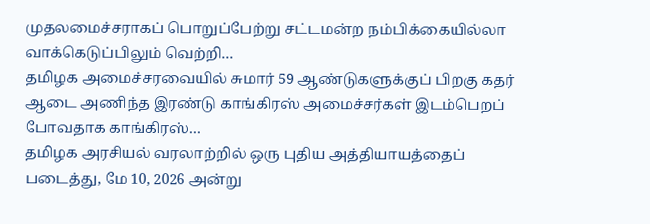முதலமைச்சராகப் பொறுப்பேற்று சட்டமன்ற நம்பிக்கையில்லா வாக்கெடுப்பிலும் வெற்றி…
தமிழக அமைச்சரவையில் சுமார் 59 ஆண்டுகளுக்குப் பிறகு கதர் ஆடை அணிந்த இரண்டு காங்கிரஸ் அமைச்சர்கள் இடம்பெறப் போவதாக காங்கிரஸ்…
தமிழக அரசியல் வரலாற்றில் ஒரு புதிய அத்தியாயத்தைப் படைத்து, மே 10, 2026 அன்று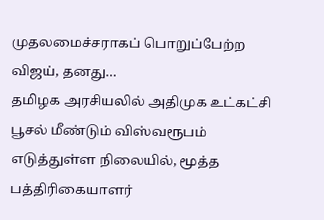முதலமைச்சராகப் பொறுப்பேற்ற விஜய், தனது…
தமிழக அரசியலில் அதிமுக உட்கட்சி பூசல் மீண்டும் விஸ்வரூபம் எடுத்துள்ள நிலையில், மூத்த பத்திரிகையாளர்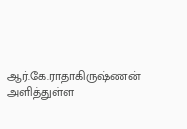ஆர்.கே.ராதாகிருஷ்ணன் அளித்துள்ள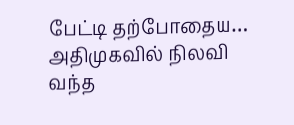பேட்டி தற்போதைய…
அதிமுகவில் நிலவி வந்த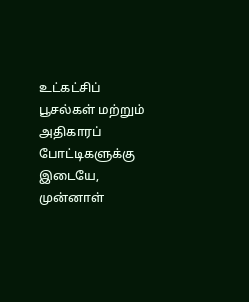உட்கட்சிப் பூசல்கள் மற்றும் அதிகாரப் போட்டிகளுக்கு இடையே, முன்னாள்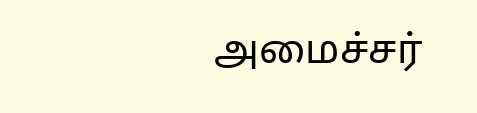அமைச்சர்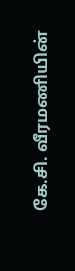கே.சி. வீரமணியின்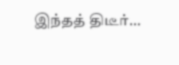இந்தத் திடீர்…